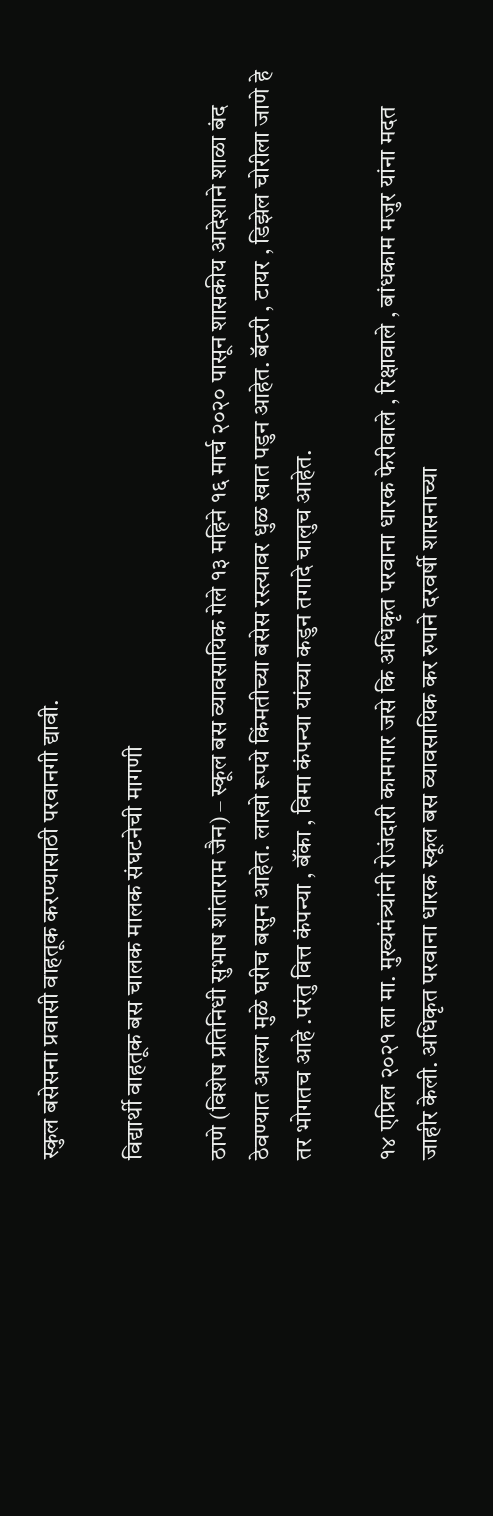स्कुल बसेसना प्रवासी वाहतूक करण्यासाठी परवानगी द्यावी.

विद्यार्थी वाहतूक बस चालक मालक संघटनेची मागणी

ठाणे (विशेष प्रतिनिधी सुभाष शांताराम जैन) – स्कूल बस व्यावसायिक गेले १३ महिने १६ मार्च २०२० पासून शासकीय आदेशाने शाळा बंद ठेवण्यात आल्या मुळे घरीच बसुन आहेत. लाखो रूपये किंमतीच्या बसेस रस्त्यावर धुळ खात पडुन आहेत. बॅटरी , टायर , डिझेल चोरीला जाणे हे तर भोगतच आहे .परंतु वित्त कंपन्या , बॅंका , विमा कंपन्या यांच्या कडुन तगादे चालुच आहेत.

१४ एप्रिल २०२१ ला मा. मुख्यमंत्र्यांनी रोजंदारी कामगार जसे कि अधिकृत परवाना धारक फेरीवाले , रिक्षावाले , बांधकाम मजुर यांना मदत जाहीर केली. अधिकृत परवाना धारक स्कूल बस व्यावसायिक कर रुपाने दरवर्षी शासनाच्या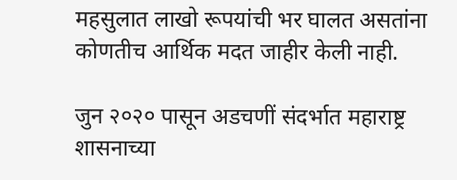महसुलात लाखो रूपयांची भर घालत असतांना कोणतीच आर्थिक मदत जाहीर केली नाही.

जुन २०२० पासून अडचणीं संदर्भात महाराष्ट्र शासनाच्या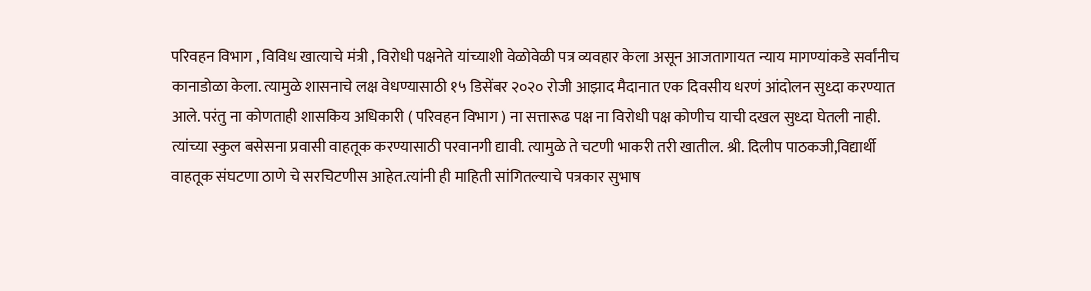परिवहन विभाग , विविध खात्याचे मंत्री , विरोधी पक्षनेते यांच्याशी वेळोवेळी पत्र व्यवहार केला असून आजतागायत न्याय मागण्यांकडे सर्वांनीच कानाडोळा केला. त्यामुळे शासनाचे लक्ष वेधण्यासाठी १५ डिसेंबर २०२० रोजी आझाद मैदानात एक दिवसीय धरणं आंदोलन सुध्दा करण्यात आले. परंतु ना कोणताही शासकिय अधिकारी ( परिवहन विभाग ) ना सत्तारूढ पक्ष ना विरोधी पक्ष कोणीच याची दखल सुध्दा घेतली नाही. त्यांच्या स्कुल बसेसना प्रवासी वाहतूक करण्यासाठी परवानगी द्यावी. त्यामुळे ते चटणी भाकरी तरी खातील. श्री. दिलीप पाठकजी,विद्यार्थी वाहतूक संघटणा ठाणे चे सरचिटणीस आहेत.त्यांनी ही माहिती सांगितल्याचे पत्रकार सुभाष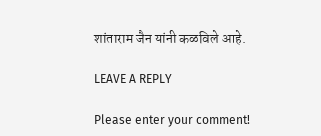शांताराम जैन यांनी कळविले आहे.

LEAVE A REPLY

Please enter your comment!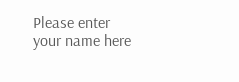Please enter your name here